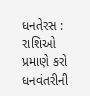ધનતેરસ : રાશિઓ પ્રમાણે કરો ધનવંતરીની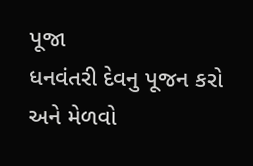પૂજા
ધનવંતરી દેવનુ પૂજન કરો અને મેળવો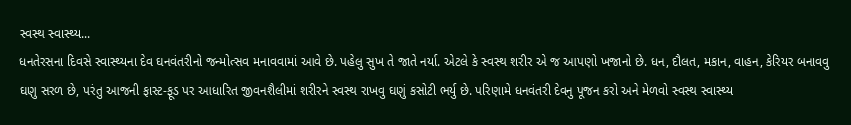સ્વસ્થ સ્વાસ્થ્ય...
ધનતેરસના દિવસે સ્વાસ્થ્યના દેવ ઘનવંતરીનો જન્મોત્સવ મનાવવામાં આવે છે. પહેલુ સુખ તે જાતે નર્યા. એટલે કે સ્વસ્થ શરીર એ જ આપણો ખજાનો છે. ધન, દૌલત, મકાન, વાહન, કેરિયર બનાવવુ ઘણુ સરળ છે, પરંતુ આજની ફાસ્ટ-ફૂડ પર આધારિત જીવનશૈલીમાં શરીરને સ્વસ્થ રાખવુ ઘણું કસોટી ભર્યુ છે. પરિણામે ધનવંતરી દેવનુ પૂજન કરો અને મેળવો સ્વસ્થ સ્વાસ્થ્ય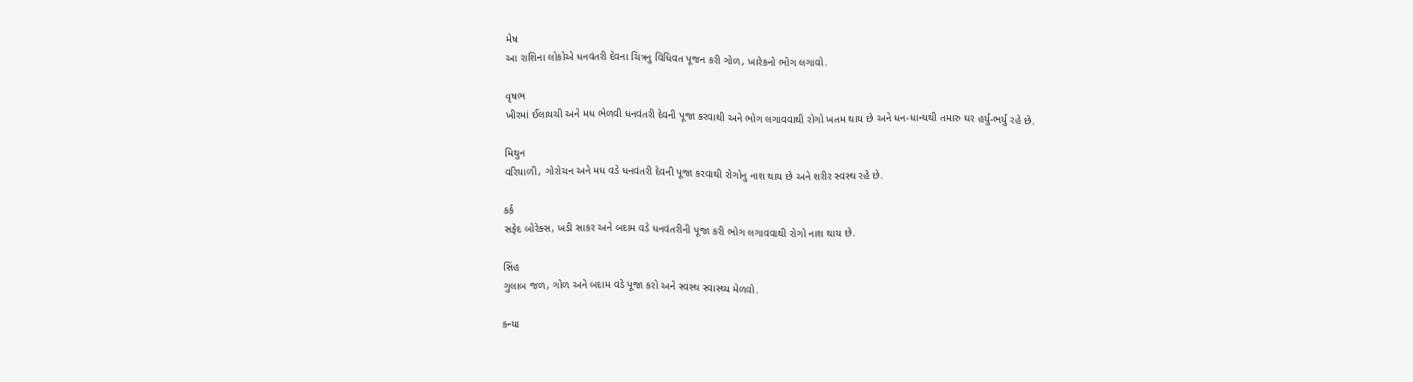મેષ
આ રાશિના લોકોએ ધનવંતરી દેવના ચિત્રનુ વિધિવત પૂજન કરી ગોળ, ખારેકનો ભોગ લગાવો.

વૃષભ
ખીરમાં ઈલાયચી અને મધ ભેળવી ધનવંતરી દેવની પૂજા કરવાથી અને ભોગ લગાવવાથી રોગો ખતમ થાય છે અને ધન-ધાન્યથી તમારુ ઘર હર્યુ-ભર્યુ રહે છે.

મિથુન
વરિયાળી, ગોરોચન અને મધ વડે ધનવંતરી દેવની પૂજા કરવાથી રોગોનુ નાશ થાય છે અને શરીર સ્વસ્થ રહે છે.

કર્ક
સફેદ બોરેક્સ, ખડી સાકર અને બદામ વડે ધનવંતરીની પૂજા કરી ભોગ લગાવવાથી રોગો નાશ થાય છે.

સિંહ
ગુલાબ જળ, ગોળ અને બદામ વડે પૂજા કરો અને સ્વસ્થ સ્વાસ્થ્ય મેળવો.

કન્યા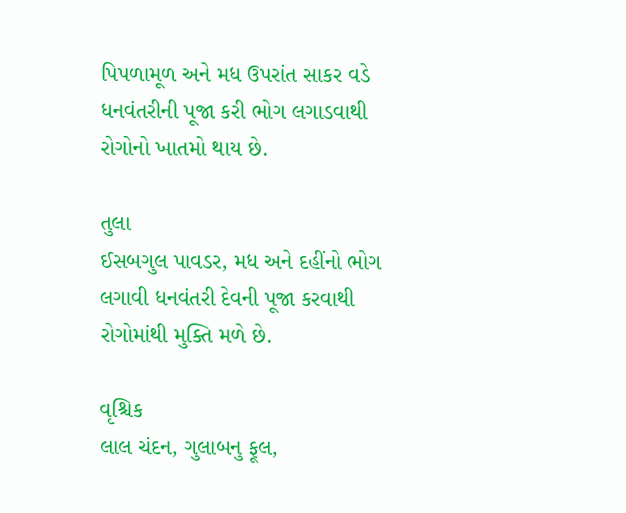પિપળામૂળ અને મધ ઉપરાંત સાકર વડે ધનવંતરીની પૂજા કરી ભોગ લગાડવાથી રોગોનો ખાતમો થાય છે.

તુલા
ઈસબગુલ પાવડર, મધ અને દહીંનો ભોગ લગાવી ધનવંતરી દેવની પૂજા કરવાથી રોગોમાંથી મુક્તિ મળે છે.

વૃશ્ચિક
લાલ ચંદન, ગુલાબનુ ફૂલ,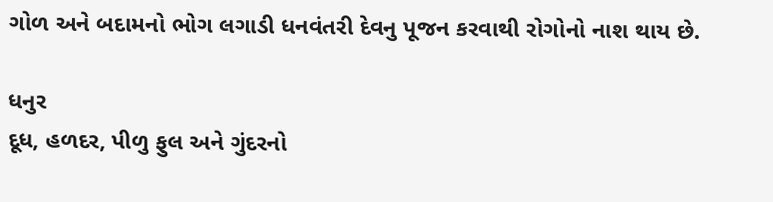ગોળ અને બદામનો ભોગ લગાડી ધનવંતરી દેવનુ પૂજન કરવાથી રોગોનો નાશ થાય છે.

ધનુર
દૂધ, હળદર, પીળુ ફુલ અને ગુંદરનો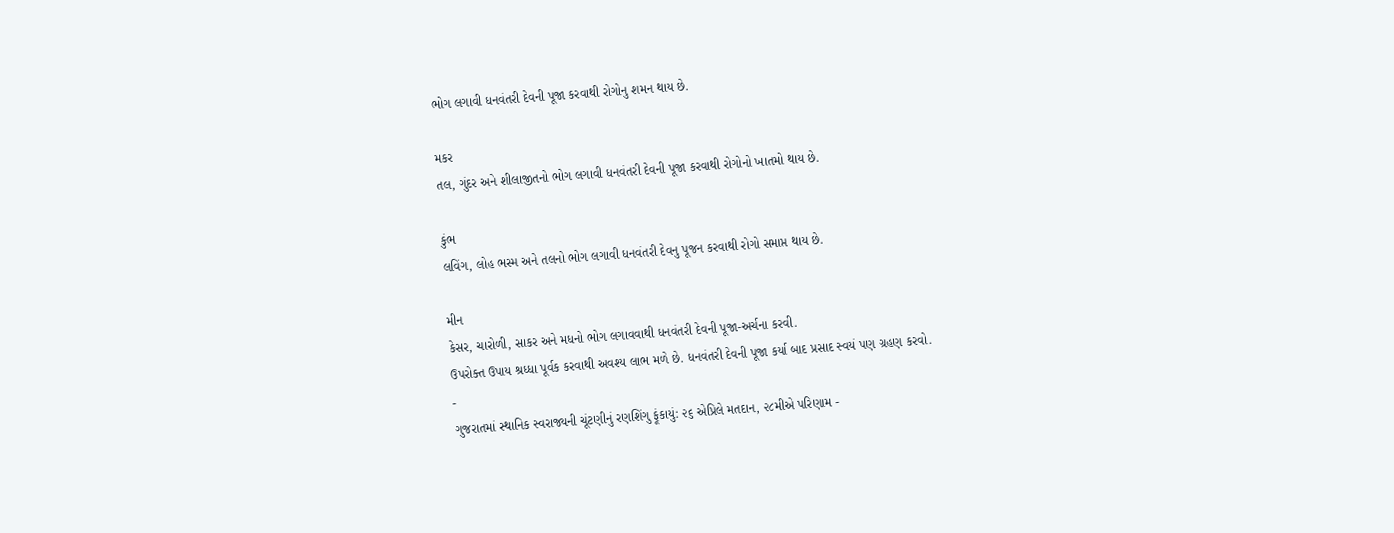ભોગ લગાવી ધનવંતરી દેવની પૂજા કરવાથી રોગોનુ શમન થાય છે.

મકર
તલ, ગુંદર અને શીલાજીતનો ભોગ લગાવી ધનવંતરી દેવની પૂજા કરવાથી રોગોનો ખાતમો થાય છે.

કુંભ
લવિંગ, લોહ ભસ્મ અને તલનો ભોગ લગાવી ધનવંતરી દેવનુ પૂજન કરવાથી રોગો સમાપ્ત થાય છે.

મીન
કેસર, ચારોળી, સાકર અને મધનો ભોગ લગાવવાથી ધનવંતરી દેવની પૂજા-અર્ચના કરવી.
ઉપરોક્ત ઉપાય શ્રધ્ધા પૂર્વક કરવાથી અવશ્ય લાભ મળે છે. ધનવંતરી દેવની પૂજા કર્યા બાદ પ્રસાદ સ્વયં પણ ગ્રહણ કરવો.
-
ગુજરાતમાં સ્થાનિક સ્વરાજ્યની ચૂંટણીનું રણશિંગુ ફૂંકાયું: ૨૬ એપ્રિલે મતદાન, ૨૮મીએ પરિણામ -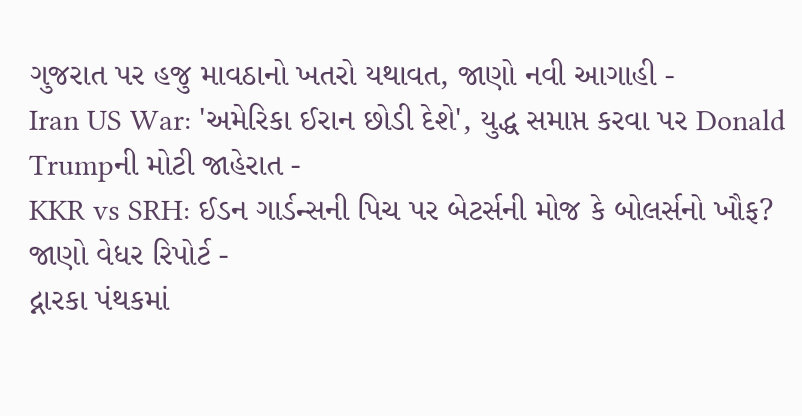ગુજરાત પર હજુ માવઠાનો ખતરો યથાવત, જાણો નવી આગાહી -
Iran US War: 'અમેરિકા ઈરાન છોડી દેશે', યુદ્ધ સમાપ્ત કરવા પર Donald Trumpની મોટી જાહેરાત -
KKR vs SRH: ઈડન ગાર્ડન્સની પિચ પર બેટર્સની મોજ કે બોલર્સનો ખૌફ? જાણો વેધર રિપોર્ટ -
દ્નારકા પંથકમાં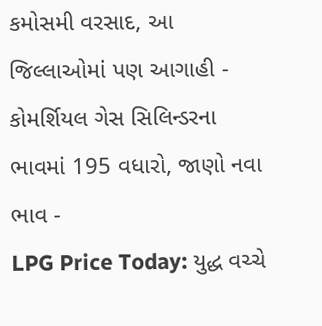કમોસમી વરસાદ, આ જિલ્લાઓમાં પણ આગાહી -
કોમર્શિયલ ગેસ સિલિન્ડરના ભાવમાં 195 વધારો, જાણો નવા ભાવ -
LPG Price Today: યુદ્ધ વચ્ચે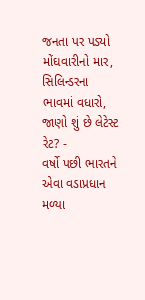જનતા પર પડ્યો મોંઘવારીનો માર, સિલિન્ડરના ભાવમાં વધારો, જાણો શું છે લેટેસ્ટ રેટ? -
વર્ષો પછી ભારતને એવા વડાપ્રધાન મળ્યા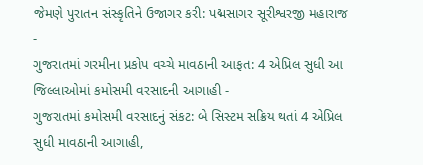જેમણે પુરાતન સંસ્કૃતિને ઉજાગર કરી: પદ્મસાગર સૂરીશ્વરજી મહારાજ -
ગુજરાતમાં ગરમીના પ્રકોપ વચ્ચે માવઠાની આફત: 4 એપ્રિલ સુધી આ જિલ્લાઓમાં કમોસમી વરસાદની આગાહી -
ગુજરાતમાં કમોસમી વરસાદનું સંકટ: બે સિસ્ટમ સક્રિય થતાં 4 એપ્રિલ સુધી માવઠાની આગાહી,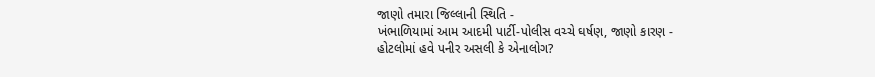જાણો તમારા જિલ્લાની સ્થિતિ -
ખંભાળિયામાં આમ આદમી પાર્ટી-પોલીસ વચ્ચે ઘર્ષણ, જાણો કારણ -
હોટલોમાં હવે પનીર અસલી કે એનાલોગ?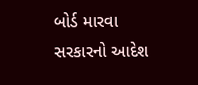બોર્ડ મારવા સરકારનો આદેશ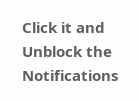Click it and Unblock the Notifications